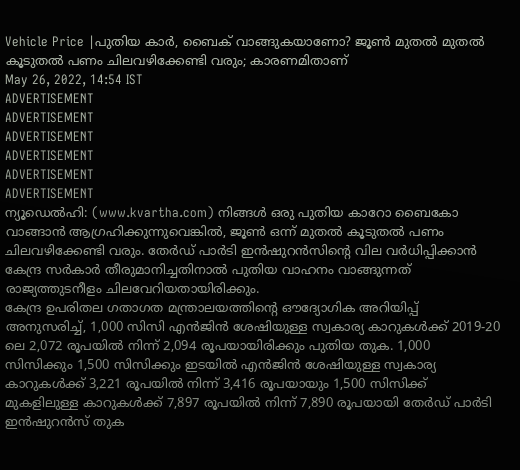Vehicle Price |പുതിയ കാർ, ബൈക് വാങ്ങുകയാണോ? ജൂൺ മുതൽ മുതൽ കൂടുതൽ പണം ചിലവഴിക്കേണ്ടി വരും; കാരണമിതാണ്
May 26, 2022, 14:54 IST
ADVERTISEMENT
ADVERTISEMENT
ADVERTISEMENT
ADVERTISEMENT
ADVERTISEMENT
ADVERTISEMENT
ന്യൂഡെൽഹി: (www.kvartha.com) നിങ്ങൾ ഒരു പുതിയ കാറോ ബൈകോ വാങ്ങാൻ ആഗ്രഹിക്കുന്നുവെങ്കിൽ, ജൂൺ ഒന്ന് മുതൽ കൂടുതൽ പണം ചിലവഴിക്കേണ്ടി വരും. തേർഡ് പാർടി ഇൻഷുറൻസിന്റെ വില വർധിപ്പിക്കാൻ കേന്ദ്ര സർകാർ തീരുമാനിച്ചതിനാൽ പുതിയ വാഹനം വാങ്ങുന്നത് രാജ്യത്തുടനീളം ചിലവേറിയതായിരിക്കും.
കേന്ദ്ര ഉപരിതല ഗതാഗത മന്ത്രാലയത്തിന്റെ ഔദ്യോഗിക അറിയിപ്പ് അനുസരിച്ച്, 1,000 സിസി എൻജിൻ ശേഷിയുള്ള സ്വകാര്യ കാറുകൾക്ക് 2019-20 ലെ 2,072 രൂപയിൽ നിന്ന് 2,094 രൂപയായിരിക്കും പുതിയ തുക. 1,000 സിസിക്കും 1,500 സിസിക്കും ഇടയിൽ എൻജിൻ ശേഷിയുള്ള സ്വകാര്യ കാറുകൾക്ക് 3,221 രൂപയിൽ നിന്ന് 3,416 രൂപയായും 1,500 സിസിക്ക് മുകളിലുള്ള കാറുകൾക്ക് 7,897 രൂപയിൽ നിന്ന് 7,890 രൂപയായി തേർഡ് പാർടി ഇൻഷുറൻസ് തുക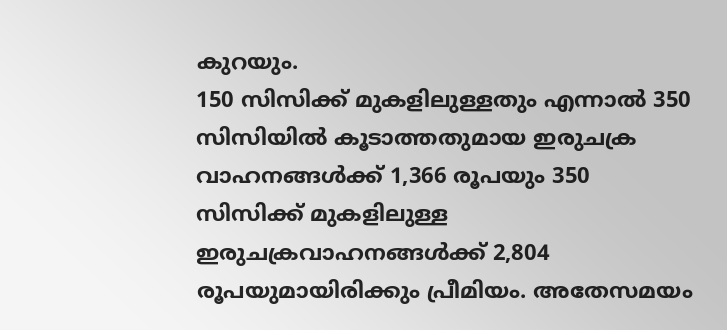കുറയും.
150 സിസിക്ക് മുകളിലുള്ളതും എന്നാൽ 350 സിസിയിൽ കൂടാത്തതുമായ ഇരുചക്ര വാഹനങ്ങൾക്ക് 1,366 രൂപയും 350 സിസിക്ക് മുകളിലുള്ള ഇരുചക്രവാഹനങ്ങൾക്ക് 2,804 രൂപയുമായിരിക്കും പ്രീമിയം. അതേസമയം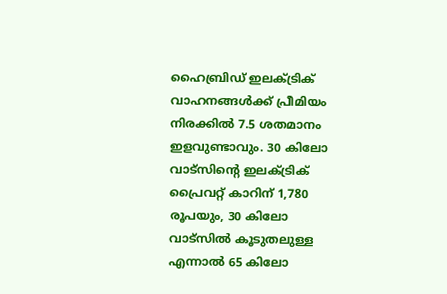ഹൈബ്രിഡ് ഇലക്ട്രിക് വാഹനങ്ങൾക്ക് പ്രീമിയം നിരക്കിൽ 7.5 ശതമാനം ഇളവുണ്ടാവും. 30 കിലോ വാട്സിന്റെ ഇലക്ട്രിക് പ്രൈവറ്റ് കാറിന് 1,780 രൂപയും, 30 കിലോ വാട്സിൽ കൂടുതലുള്ള എന്നാൽ 65 കിലോ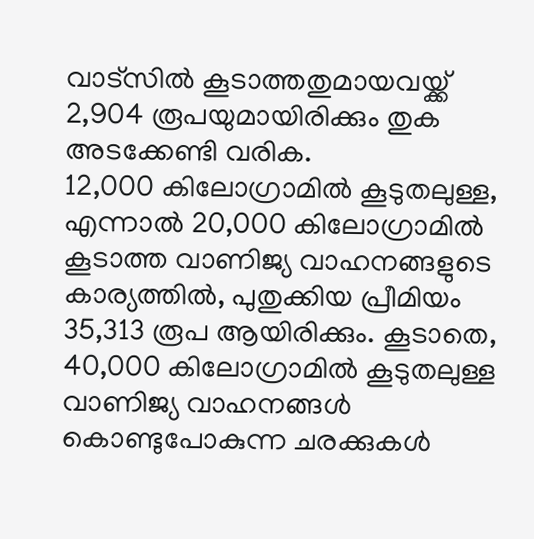വാട്സിൽ കൂടാത്തതുമായവയ്ക്ക് 2,904 രൂപയുമായിരിക്കും തുക അടക്കേണ്ടി വരിക.
12,000 കിലോഗ്രാമിൽ കൂടുതലുള്ള, എന്നാൽ 20,000 കിലോഗ്രാമിൽ കൂടാത്ത വാണിജ്യ വാഹനങ്ങളുടെ കാര്യത്തിൽ, പുതുക്കിയ പ്രീമിയം 35,313 രൂപ ആയിരിക്കും. കൂടാതെ, 40,000 കിലോഗ്രാമിൽ കൂടുതലുള്ള വാണിജ്യ വാഹനങ്ങൾ കൊണ്ടുപോകുന്ന ചരക്കുകൾ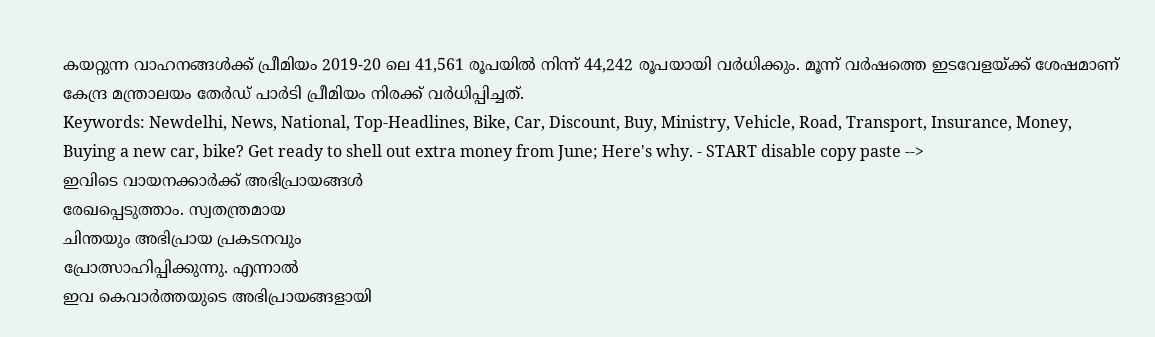കയറ്റുന്ന വാഹനങ്ങൾക്ക് പ്രീമിയം 2019-20 ലെ 41,561 രൂപയിൽ നിന്ന് 44,242 രൂപയായി വർധിക്കും. മൂന്ന് വർഷത്തെ ഇടവേളയ്ക്ക് ശേഷമാണ് കേന്ദ്ര മന്ത്രാലയം തേർഡ് പാർടി പ്രീമിയം നിരക്ക് വർധിപ്പിച്ചത്.
Keywords: Newdelhi, News, National, Top-Headlines, Bike, Car, Discount, Buy, Ministry, Vehicle, Road, Transport, Insurance, Money, Buying a new car, bike? Get ready to shell out extra money from June; Here's why. - START disable copy paste -->
ഇവിടെ വായനക്കാർക്ക് അഭിപ്രായങ്ങൾ
രേഖപ്പെടുത്താം. സ്വതന്ത്രമായ
ചിന്തയും അഭിപ്രായ പ്രകടനവും
പ്രോത്സാഹിപ്പിക്കുന്നു. എന്നാൽ
ഇവ കെവാർത്തയുടെ അഭിപ്രായങ്ങളായി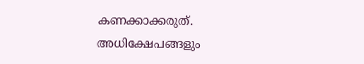കണക്കാക്കരുത്. അധിക്ഷേപങ്ങളും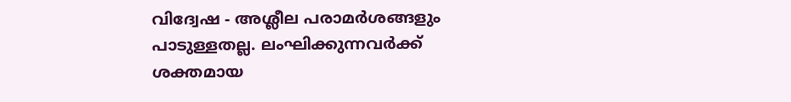വിദ്വേഷ - അശ്ലീല പരാമർശങ്ങളും
പാടുള്ളതല്ല. ലംഘിക്കുന്നവർക്ക്
ശക്തമായ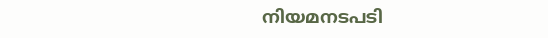നിയമനടപടി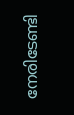നേരിടേണ്ടി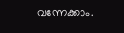വന്നേക്കാം.